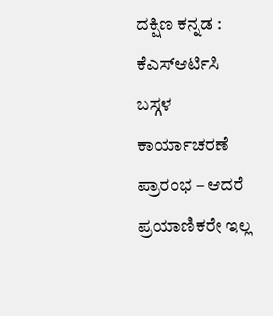ದಕ್ಷಿಣ ಕನ್ನಡ : ಕೆಎಸ್ಆರ್ಟಿಸಿ ಬಸ್ಗಳ ಕಾರ್ಯಾಚರಣೆ ಪ್ರಾರಂಭ – ಆದರೆ ಪ್ರಯಾಣಿಕರೇ ಇಲ್ಲ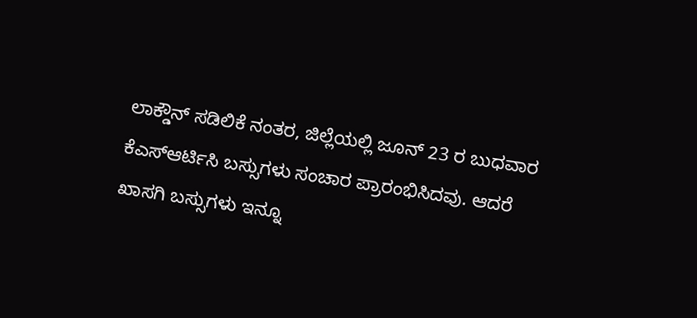ಲಾಕ್ಡೌನ್ ಸಡಿಲಿಕೆ ನಂತರ, ಜಿಲ್ಲೆಯಲ್ಲಿ ಜೂನ್ 23 ರ ಬುಧವಾರ ಕೆಎಸ್ಆರ್ಟಿಸಿ ಬಸ್ಸುಗಳು ಸಂಚಾರ ಪ್ರಾರಂಭಿಸಿದವು. ಆದರೆ ಖಾಸಗಿ ಬಸ್ಸುಗಳು ಇನ್ನೂ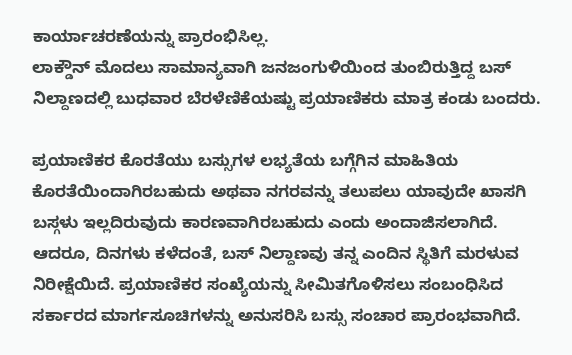ಕಾರ್ಯಾಚರಣೆಯನ್ನು ಪ್ರಾರಂಭಿಸಿಲ್ಲ.
ಲಾಕ್ಡೌನ್ ಮೊದಲು ಸಾಮಾನ್ಯವಾಗಿ ಜನಜಂಗುಳಿಯಿಂದ ತುಂಬಿರುತ್ತಿದ್ದ ಬಸ್ ನಿಲ್ದಾಣದಲ್ಲಿ ಬುಧವಾರ ಬೆರಳೆಣಿಕೆಯಷ್ಟು ಪ್ರಯಾಣಿಕರು ಮಾತ್ರ ಕಂಡು ಬಂದರು.

ಪ್ರಯಾಣಿಕರ ಕೊರತೆಯು ಬಸ್ಸುಗಳ ಲಭ್ಯತೆಯ ಬಗ್ಗೆಗಿನ ಮಾಹಿತಿಯ ಕೊರತೆಯಿಂದಾಗಿರಬಹುದು ಅಥವಾ ನಗರವನ್ನು ತಲುಪಲು ಯಾವುದೇ ಖಾಸಗಿ ಬಸ್ಗಳು ಇಲ್ಲದಿರುವುದು ಕಾರಣವಾಗಿರಬಹುದು ಎಂದು ಅಂದಾಜಿಸಲಾಗಿದೆ.
ಆದರೂ, ದಿನಗಳು ಕಳೆದಂತೆ, ಬಸ್ ನಿಲ್ದಾಣವು ತನ್ನ ಎಂದಿನ ಸ್ಥಿತಿಗೆ ಮರಳುವ ನಿರೀಕ್ಷೆಯಿದೆ. ಪ್ರಯಾಣಿಕರ ಸಂಖ್ಯೆಯನ್ನು ಸೀಮಿತಗೊಳಿಸಲು ಸಂಬಂಧಿಸಿದ ಸರ್ಕಾರದ ಮಾರ್ಗಸೂಚಿಗಳನ್ನು ಅನುಸರಿಸಿ ಬಸ್ಸು ಸಂಚಾರ ಪ್ರಾರಂಭವಾಗಿದೆ.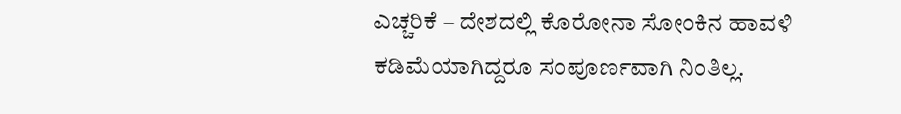ಎಚ್ಚರಿಕೆ – ದೇಶದಲ್ಲಿ ಕೊರೋನಾ ಸೋಂಕಿನ ಹಾವಳಿ ಕಡಿಮೆಯಾಗಿದ್ದರೂ ಸಂಪೂರ್ಣವಾಗಿ ನಿಂತಿಲ್ಲ.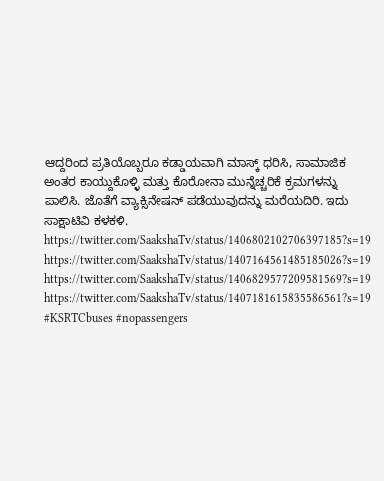ಆದ್ದರಿಂದ ಪ್ರತಿಯೊಬ್ಬರೂ ಕಡ್ಡಾಯವಾಗಿ ಮಾಸ್ಕ್ ಧರಿಸಿ, ಸಾಮಾಜಿಕ ಅಂತರ ಕಾಯ್ದುಕೊಳ್ಳಿ ಮತ್ತು ಕೊರೋನಾ ಮುನ್ನೆಚ್ಚರಿಕೆ ಕ್ರಮಗಳನ್ನು ಪಾಲಿಸಿ. ಜೊತೆಗೆ ವ್ಯಾಕ್ಸಿನೇಷನ್ ಪಡೆಯುವುದನ್ನು ಮರೆಯದಿರಿ. ಇದು ಸಾಕ್ಷಾಟಿವಿ ಕಳಕಳಿ.
https://twitter.com/SaakshaTv/status/1406802102706397185?s=19
https://twitter.com/SaakshaTv/status/1407164561485185026?s=19
https://twitter.com/SaakshaTv/status/1406829577209581569?s=19
https://twitter.com/SaakshaTv/status/1407181615835586561?s=19
#KSRTCbuses #nopassengers